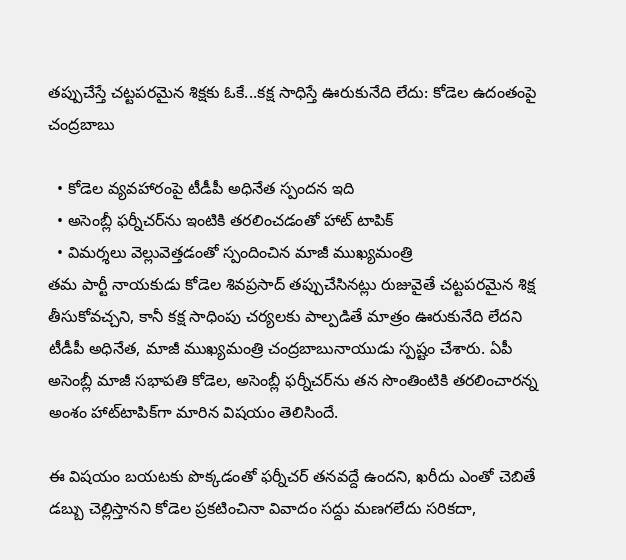తప్పుచేస్తే చట్టపరమైన శిక్షకు ఓకే...కక్ష సాధిస్తే ఊరుకునేది లేదు: కోడెల ఉదంతంపై చంద్రబాబు

  • కోడెల వ్యవహారంపై టీడీపీ అధినేత స్పందన ఇది
  • అసెంబ్లీ ఫర్నీచర్‌ను ఇంటికి తరలించడంతో హాట్‌ టాపిక్‌
  • విమర్శలు వెల్లువెత్తడంతో స్పందించిన మాజీ ముఖ్యమంత్రి
తమ పార్టీ నాయకుడు కోడెల శివప్రసాద్‌ తప్పుచేసినట్లు రుజువైతే చట్టపరమైన శిక్ష తీసుకోవచ్చని, కానీ కక్ష సాధింపు చర్యలకు పాల్పడితే మాత్రం ఊరుకునేది లేదని టీడీపీ అధినేత, మాజీ ముఖ్యమంత్రి చంద్రబాబునాయుడు స్పష్టం చేశారు. ఏపీ అసెంబ్లీ మాజీ సభాపతి కోడెల, అసెంబ్లీ ఫర్నీచర్‌ను తన సొంతింటికి తరలించారన్న అంశం హాట్‌టాపిక్‌గా మారిన విషయం తెలిసిందే.

ఈ విషయం బయటకు పొక్కడంతో ఫర్నీచర్‌ తనవద్దే ఉందని, ఖరీదు ఎంతో చెబితే డబ్బు చెల్లిస్తానని కోడెల ప్రకటించినా వివాదం సద్దు మణగలేదు సరికదా,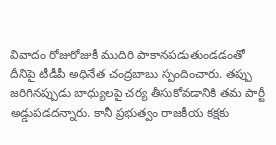వివాదం రోజురోజుకీ ముదిరి పాకానపడుతుండడంతో దీనిపై టీడీపీ అధినేత చంద్రబాబు స్పందించారు. తప్పు జరిగినప్పుడు బాధ్యులపై చర్య తీసుకోవడానికి తమ పార్టీ అడ్డుపడదన్నారు. కానీ ప్రభుత్వం రాజకీయ కక్షకు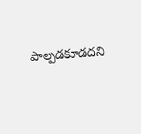పాల్పడకూడదని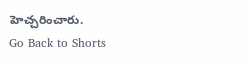హెచ్చరించారు.
Go Back to Shorts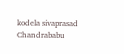kodela sivaprasad
Chandrababu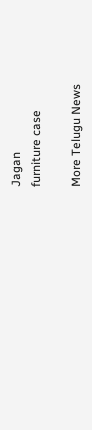Jagan
furniture case

More Telugu News